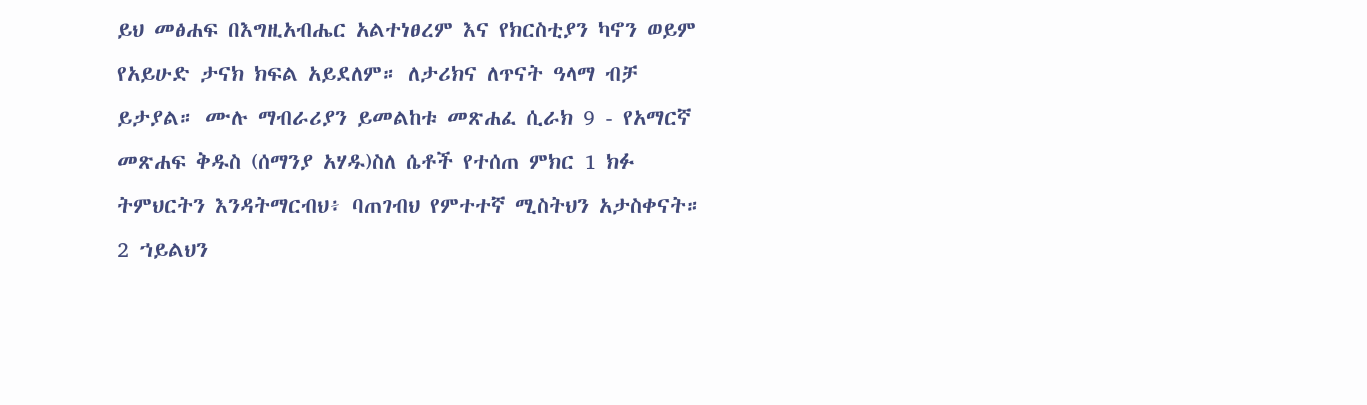ይህ መፅሐፍ በእግዚአብሔር አልተነፀረም እና የክርስቲያን ካኖን ወይም የአይሁድ ታናክ ክፍል አይደለም። ለታሪክና ለጥናት ዓላማ ብቻ ይታያል። ሙሉ ማብራሪያን ይመልከቱ መጽሐፈ ሲራክ 9 - የአማርኛ መጽሐፍ ቅዱስ (ሰማንያ አሃዱ)ስለ ሴቶች የተሰጠ ምክር 1 ክፉ ትምህርትን እንዳትማርብህ፥ ባጠገብህ የምተተኛ ሚስትህን አታስቀናት። 2 ኀይልህን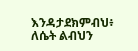እንዳታደክምብህ፥ ለሴት ልብህን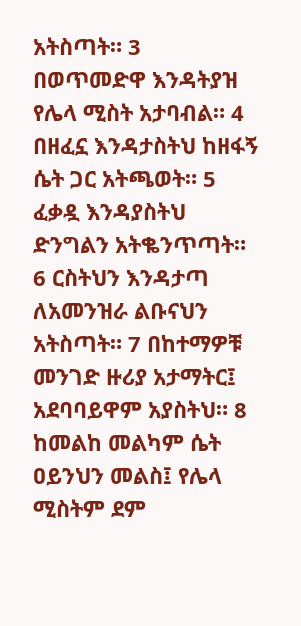አትስጣት። 3 በወጥመድዋ እንዳትያዝ የሌላ ሚስት አታባብል። 4 በዘፈኗ እንዳታስትህ ከዘፋኝ ሴት ጋር አትጫወት። 5 ፈቃዷ እንዳያስትህ ድንግልን አትቈንጥጣት። 6 ርስትህን እንዳታጣ ለአመንዝራ ልቡናህን አትስጣት። 7 በከተማዎቹ መንገድ ዙሪያ አታማትር፤ አደባባይዋም አያስትህ። 8 ከመልከ መልካም ሴት ዐይንህን መልስ፤ የሌላ ሚስትም ደም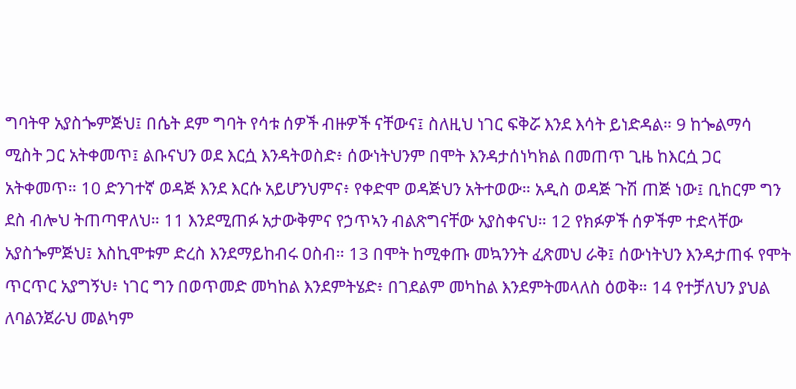ግባትዋ አያስጐምጅህ፤ በሴት ደም ግባት የሳቱ ሰዎች ብዙዎች ናቸውና፤ ስለዚህ ነገር ፍቅሯ እንደ እሳት ይነድዳል። 9 ከጐልማሳ ሚስት ጋር አትቀመጥ፤ ልቡናህን ወደ እርሷ እንዳትወስድ፥ ሰውነትህንም በሞት እንዳታሰነካክል በመጠጥ ጊዜ ከእርሷ ጋር አትቀመጥ። 10 ድንገተኛ ወዳጅ እንደ እርሱ አይሆንህምና፥ የቀድሞ ወዳጅህን አትተወው። አዲስ ወዳጅ ጉሽ ጠጅ ነው፤ ቢከርም ግን ደስ ብሎህ ትጠጣዋለህ። 11 እንደሚጠፉ አታውቅምና የኃጥኣን ብልጽግናቸው አያስቀናህ። 12 የክፉዎች ሰዎችም ተድላቸው አያስጐምጅህ፤ እስኪሞቱም ድረስ እንደማይከብሩ ዐስብ። 13 በሞት ከሚቀጡ መኳንንት ፈጽመህ ራቅ፤ ሰውነትህን እንዳታጠፋ የሞት ጥርጥር አያግኝህ፥ ነገር ግን በወጥመድ መካከል እንደምትሄድ፥ በገደልም መካከል እንደምትመላለስ ዕወቅ። 14 የተቻለህን ያህል ለባልንጀራህ መልካም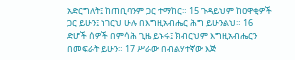አድርግለት፤ ከጠቢባንም ጋር ተማከር። 15 ጉዳይህም ከዐዋቂዎች ጋር ይሁን፤ ነገርህ ሁሉ በእግዚአብሔር ሕግ ይሁንልህ። 16 ድሆች ሰዎች በምሳሕ ጊዜ ይኑሩ፤ ክብርህም እግዚአብሔርን በመፍራት ይሁን። 17 ሥራው በብልሃተኛው እጅ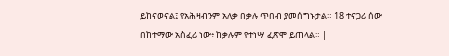ይከናወናል፤ የአሕዛብንም አለቃ በቃሉ ጥበብ ያመሰግኑታል። 18 ተናጋሪ ሰው በከተማው አስፈሪ ነው፥ ከቃሉም የተነሣ ፈጽሞ ይጠላል። |